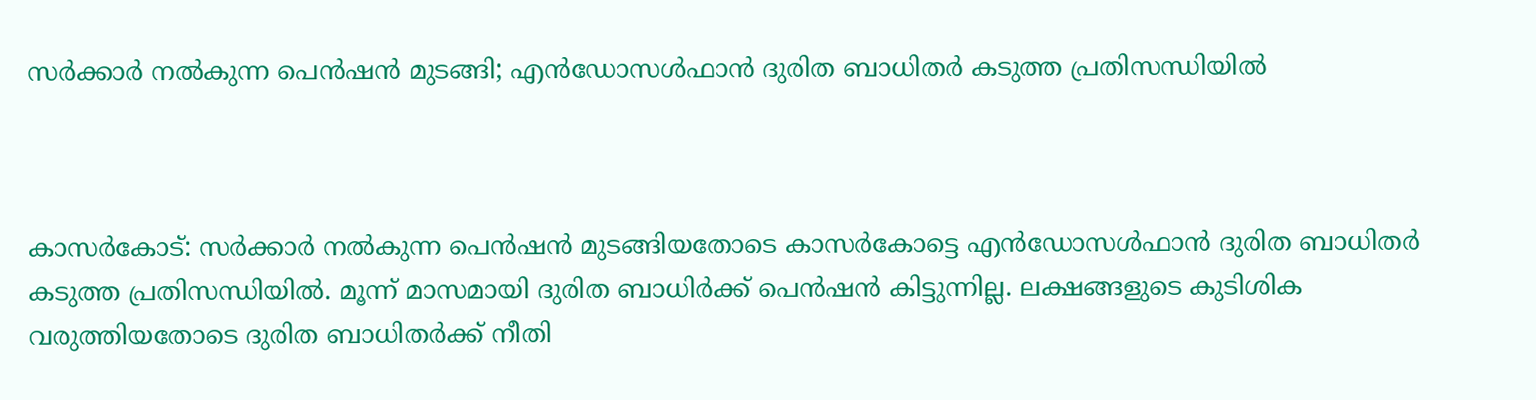സര്‍ക്കാര്‍ നല്‍കുന്ന പെന്‍ഷന്‍ മുടങ്ങി; എന്‍ഡോസള്‍ഫാന്‍ ദുരിത ബാധിതര്‍ കടുത്ത പ്രതിസന്ധിയില്‍



കാസര്‍കോട്: സര്‍ക്കാര്‍ നല്‍കുന്ന പെന്‍ഷന്‍ മുടങ്ങിയതോടെ കാസര്‍കോട്ടെ എന്‍ഡോസള്‍ഫാന്‍ ദുരിത ബാധിതര്‍ കടുത്ത പ്രതിസന്ധിയില്‍. മൂന്ന് മാസമായി ദുരിത ബാധിര്‍ക്ക് പെന്‍ഷന്‍ കിട്ടുന്നില്ല. ലക്ഷങ്ങളുടെ കുടിശിക വരുത്തിയതോടെ ദുരിത ബാധിതര്‍ക്ക് നീതി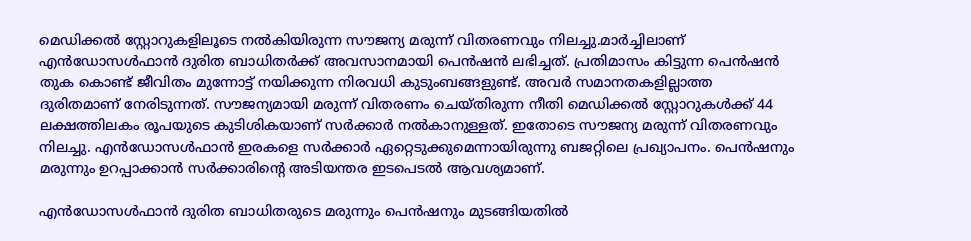മെഡിക്കല്‍ സ്റ്റോറുകളിലൂടെ നല്‍കിയിരുന്ന സൗജന്യ മരുന്ന് വിതരണവും നിലച്ചു.മാര്‍ച്ചിലാണ് എന്‍ഡോസള്‍ഫാന്‍ ദുരിത ബാധിതര്‍ക്ക് അവസാനമായി പെന്‍ഷന്‍ ലഭിച്ചത്. പ്രതിമാസം കിട്ടുന്ന പെന്‍ഷന്‍ തുക കൊണ്ട് ജീവിതം മുന്നോട്ട് നയിക്കുന്ന നിരവധി കുടുംബങ്ങളുണ്ട്. അവര്‍ സമാനതകളില്ലാത്ത ദുരിതമാണ് നേരിടുന്നത്. സൗജന്യമായി മരുന്ന് വിതരണം ചെയ്തിരുന്ന നീതി മെഡിക്കല്‍ സ്റ്റോറുകള്‍ക്ക് 44 ലക്ഷത്തിലകം രൂപയുടെ കുടിശികയാണ് സര്‍ക്കാര്‍ നല്‍കാനുള്ളത്. ഇതോടെ സൗജന്യ മരുന്ന് വിതരണവും നിലച്ചു. എന്‍ഡോസള്‍ഫാന്‍ ഇരകളെ സര്‍ക്കാര്‍ ഏറ്റെടുക്കുമെന്നായിരുന്നു ബജറ്റിലെ പ്രഖ്യാപനം. പെന്‍ഷനും മരുന്നും ഉറപ്പാക്കാന്‍ സര്‍ക്കാരിന്റെ അടിയന്തര ഇടപെടല്‍ ആവശ്യമാണ്.

എന്‍ഡോസള്‍ഫാന്‍ ദുരിത ബാധിതരുടെ മരുന്നും പെന്‍ഷനും മുടങ്ങിയതില്‍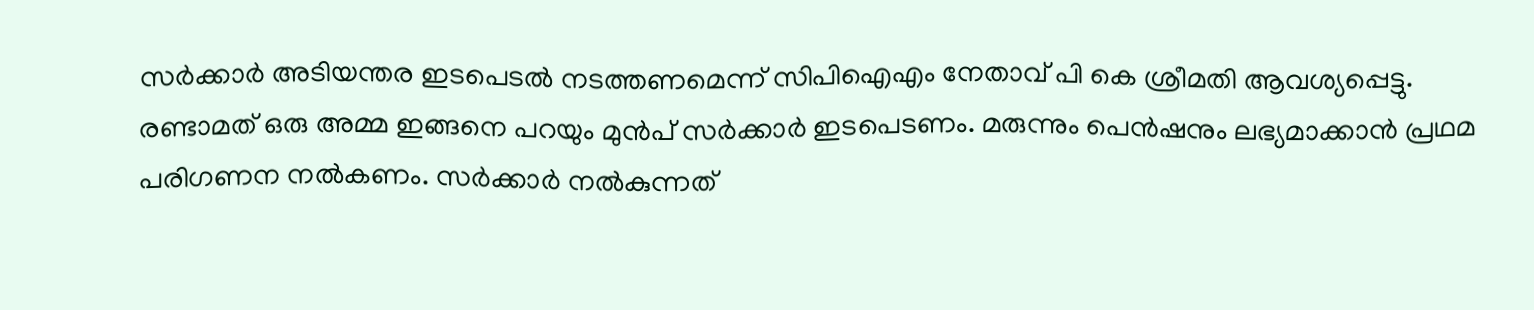സര്‍ക്കാര്‍ അടിയന്തര ഇടപെടല്‍ നടത്തണമെന്ന് സിപിഐഎം നേതാവ് പി കെ ശ്രീമതി ആവശ്യപ്പെട്ടു. രണ്ടാമത് ഒരു അമ്മ ഇങ്ങനെ പറയും മുന്‍പ് സര്‍ക്കാര്‍ ഇടപെടണം. മരുന്നും പെന്‍ഷനും ലഭ്യമാക്കാന്‍ പ്രഥമ പരിഗണന നല്‍കണം. സര്‍ക്കാര്‍ നല്‍കുന്നത്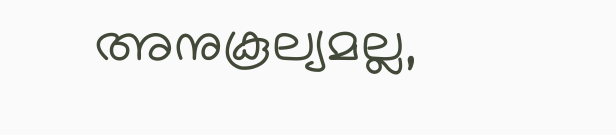അനുകൂല്യമല്ല,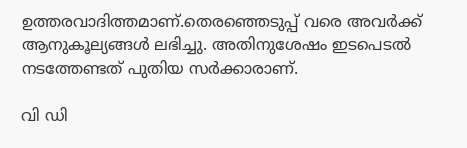ഉത്തരവാദിത്തമാണ്.തെരഞ്ഞെടുപ്പ് വരെ അവര്‍ക്ക് ആനുകൂല്യങ്ങള്‍ ലഭിച്ചു. അതിനുശേഷം ഇടപെടല്‍ നടത്തേണ്ടത് പുതിയ സര്‍ക്കാരാണ്.

വി ഡി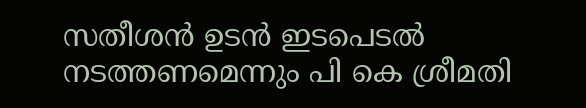സതീശന്‍ ഉടന്‍ ഇടപെടല്‍ നടത്തണമെന്നും പി കെ ശ്രീമതി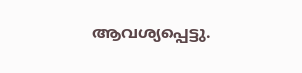ആവശ്യപ്പെട്ടു.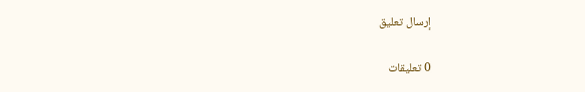إرسال تعليق

0 تعليقات